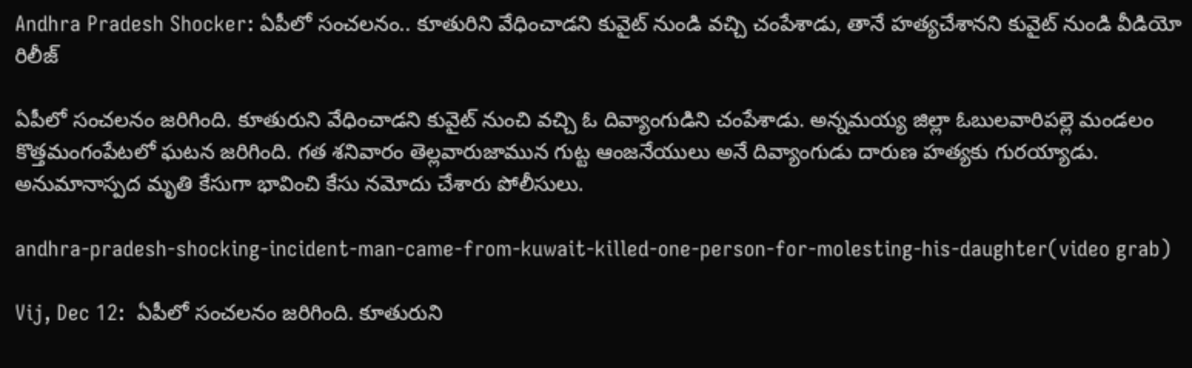Andhra Pradesh Shocker: ఏపీలో సంచలనం.. కూతురిని వేధించాడని కువైట్ నుండి వచ్చి చంపేశాడు, తానే హత్యచేశానని కువైట్ నుండి వీడియో రిలీజ్

ఏపీలో సంచలనం జరిగింది. కూతురుని వేధించాడని కువైట్‌ నుంచి వచ్చి ఓ దివ్యాంగుడిని చంపేశాడు. అన్నమయ్య జిల్లా ఓబులవారిపల్లె మండలం కొత్తమంగంపేటలో ఘటన జరిగింది. గత శనివారం తెల్లవారుజామున గుట్ట ఆంజనేయులు అనే దివ్యాంగుడు దారుణ హత్యకు గురయ్యాడు. అనుమానాస్పద మృతి కేసుగా భావించి కేసు నమోదు చేశారు పోలీసులు.

andhra-pradesh-shocking-incident-man-came-from-kuwait-killed-one-person-for-molesting-his-daughter(video grab)

Vij, Dec 12:  ఏపీలో సంచలనం జరిగింది. కూతురుని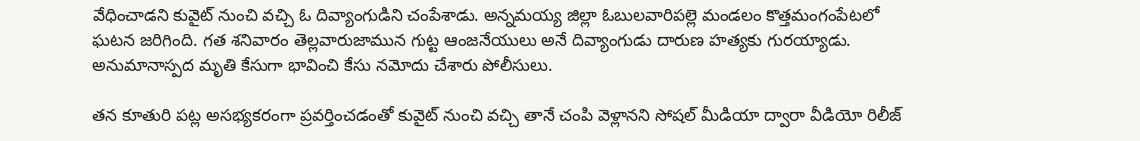వేధించాడని కువైట్‌ నుంచి వచ్చి ఓ దివ్యాంగుడిని చంపేశాడు. అన్నమయ్య జిల్లా ఓబులవారిపల్లె మండలం కొత్తమంగంపేటలో ఘటన జరిగింది. గత శనివారం తెల్లవారుజామున గుట్ట ఆంజనేయులు అనే దివ్యాంగుడు దారుణ హత్యకు గురయ్యాడు. అనుమానాస్పద మృతి కేసుగా భావించి కేసు నమోదు చేశారు పోలీసులు.

తన కూతురి పట్ల అసభ్యకరంగా ప్రవర్తించడంతో కువైట్ నుంచి వచ్చి తానే చంపి వెళ్లానని సోషల్ మీడియా ద్వారా వీడియో రిలీజ్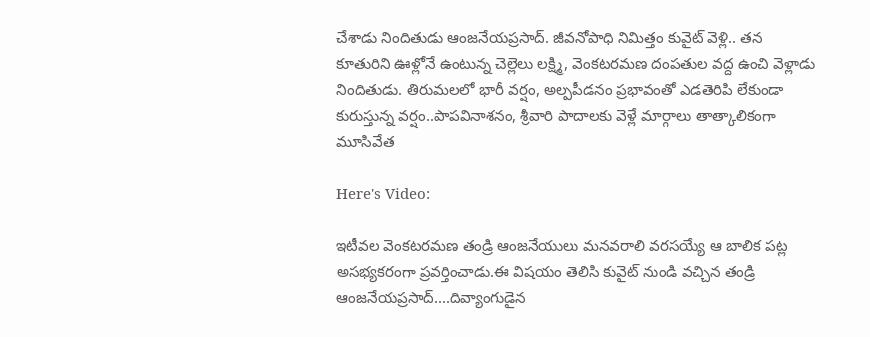చేశాడు నిందితుడు ఆంజనేయప్రసాద్. జీవనోపాధి నిమిత్తం కువైట్ వెళ్లి.. తన కూతురిని ఊళ్లోనే ఉంటున్న చెల్లెలు లక్ష్మి, వెంకటరమణ దంపతుల వద్ద ఉంచి వెళ్లాడు నిందితుడు. తిరుమలలో భారీ వర్షం, అల్పపీడనం ప్రభావంతో ఎడతెరిపి లేకుండా కురుస్తున్న వర్షం..పాపవినాశనం, శ్రీవారి పాదాలకు వెళ్లే మార్గాలు తాత్కాలికంగా మూసివేత

Here's Video:

ఇటీవల వెంకటరమణ తండ్రి ఆంజనేయులు మనవరాలి వరసయ్యే ఆ బాలిక పట్ల అసభ్యకరంగా ప్రవర్తించాడు.ఈ విషయం తెలిసి కువైట్ నుండి వచ్చిన తండ్రి ఆంజనేయప్రసాద్....దివ్యాంగుడైన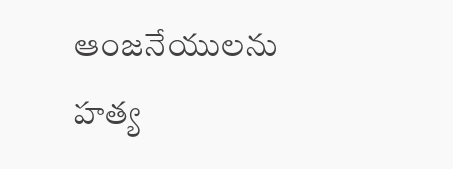ఆంజనేయులను హత్య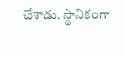చేశాడు. స్థానికంగా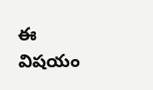ఈ విషయం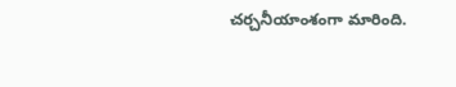చర్చనీయాంశంగా మారింది.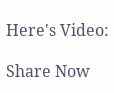Here's Video:

Share Now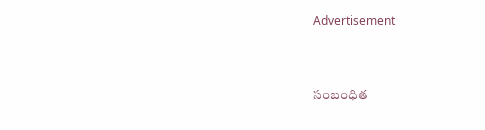Advertisement


సంబంధిత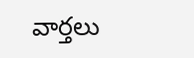వార్తలు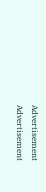Advertisement
Advertisement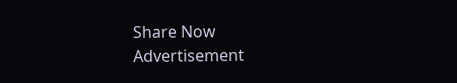Share Now
Advertisement